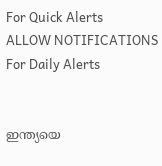For Quick Alerts
ALLOW NOTIFICATIONS
For Daily Alerts


ഇന്ത്യയെ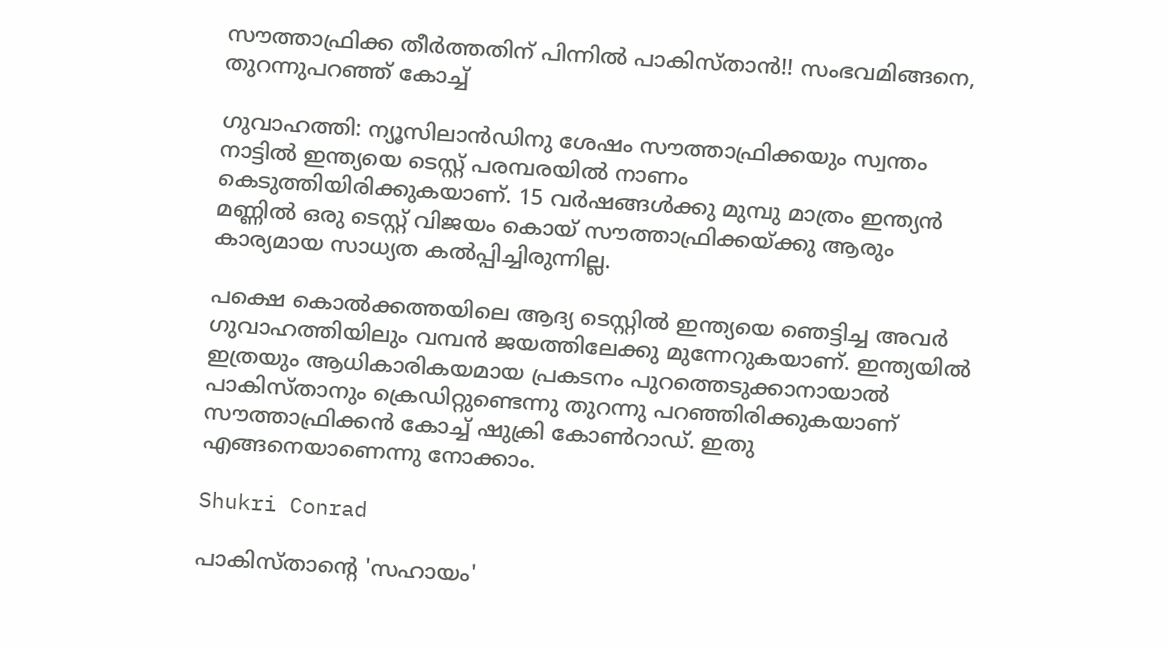സൗത്താഫ്രിക്ക തീര്‍ത്തതിന് പിന്നില്‍ പാകിസ്താന്‍!! സംഭവമിങ്ങനെ, തുറന്നുപറഞ്ഞ് കോച്ച്

ഗുവാഹത്തി: ന്യൂസിലാന്‍ഡിനു ശേഷം സൗത്താഫ്രിക്കയും സ്വന്തം നാട്ടില്‍ ഇന്ത്യയെ ടെസ്റ്റ് പരമ്പരയില്‍ നാണം കെടുത്തിയിരിക്കുകയാണ്. 15 വര്‍ഷങ്ങള്‍ക്കു മുമ്പു മാത്രം ഇന്ത്യന്‍ മണ്ണില്‍ ഒരു ടെസ്റ്റ് വിജയം കൊയ് സൗത്താഫ്രിക്കയ്ക്കു ആരും കാര്യമായ സാധ്യത കല്‍പ്പിച്ചിരുന്നില്ല.

പക്ഷെ കൊല്‍ക്കത്തയിലെ ആദ്യ ടെസ്റ്റില്‍ ഇന്ത്യയെ ഞെട്ടിച്ച അവര്‍ ഗുവാഹത്തിയിലും വമ്പന്‍ ജയത്തിലേക്കു മുന്നേറുകയാണ്. ഇന്ത്യയില്‍ ഇത്രയും ആധികാരികയമായ പ്രകടനം പുറത്തെടുക്കാനായാല്‍ പാകിസ്താനും ക്രെഡിറ്റുണ്ടെന്നു തുറന്നു പറഞ്ഞിരിക്കുകയാണ് സൗത്താഫ്രിക്കന്‍ കോച്ച് ഷുക്രി കോണ്‍റാഡ്. ഇതു എങ്ങനെയാണെന്നു നോക്കാം.

Shukri Conrad

പാകിസ്താന്റെ 'സഹായം'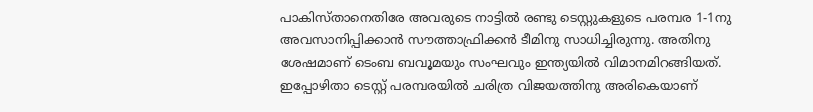പാകിസ്താനെതിരേ അവരുടെ നാട്ടില്‍ രണ്ടു ടെസ്റ്റുകളുടെ പരമ്പര 1-1നു അവസാനിപ്പിക്കാന്‍ സൗത്താഫ്രിക്കന്‍ ടീമിനു സാധിച്ചിരുന്നു. അതിനു ശേഷമാണ് ടെംബ ബവൂമയും സംഘവും ഇന്ത്യയില്‍ വിമാനമിറങ്ങിയത്. ഇപ്പോഴിതാ ടെസ്റ്റ് പരമ്പരയില്‍ ചരിത്ര വിജയത്തിനു അരികെയാണ്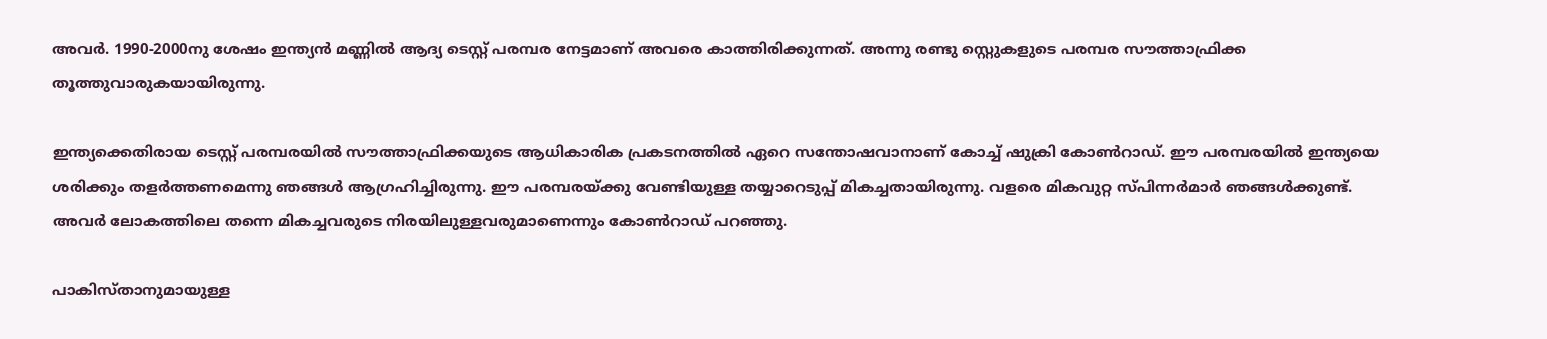അവര്‍. 1990-2000നു ശേഷം ഇന്ത്യന്‍ മണ്ണില്‍ ആദ്യ ടെസ്റ്റ് പരമ്പര നേട്ടമാണ് അവരെ കാത്തിരിക്കുന്നത്. അന്നു രണ്ടു സ്റ്റെുകളുടെ പരമ്പര സൗത്താഫ്രിക്ക തൂത്തുവാരുകയായിരുന്നു.

ഇന്ത്യക്കെതിരായ ടെസ്റ്റ് പരമ്പരയില്‍ സൗത്താഫ്രിക്കയുടെ ആധികാരിക പ്രകടനത്തില്‍ ഏറെ സന്തോഷവാനാണ് കോച്ച് ഷുക്രി കോണ്‍റാഡ്. ഈ പരമ്പരയില്‍ ഇന്ത്യയെ ശരിക്കും തളര്‍ത്തണമെന്നു ഞങ്ങള്‍ ആഗ്രഹിച്ചിരുന്നു. ഈ പരമ്പരയ്ക്കു വേണ്ടിയുള്ള തയ്യാറെടുപ്പ് മികച്ചതായിരുന്നു. വളരെ മികവുറ്റ സ്പിന്നര്‍മാര്‍ ഞങ്ങള്‍ക്കുണ്ട്. അവര്‍ ലോകത്തിലെ തന്നെ മികച്ചവരുടെ നിരയിലുള്ളവരുമാണെന്നും കോണ്‍റാഡ് പറഞ്ഞു.

പാകിസ്താനുമായുള്ള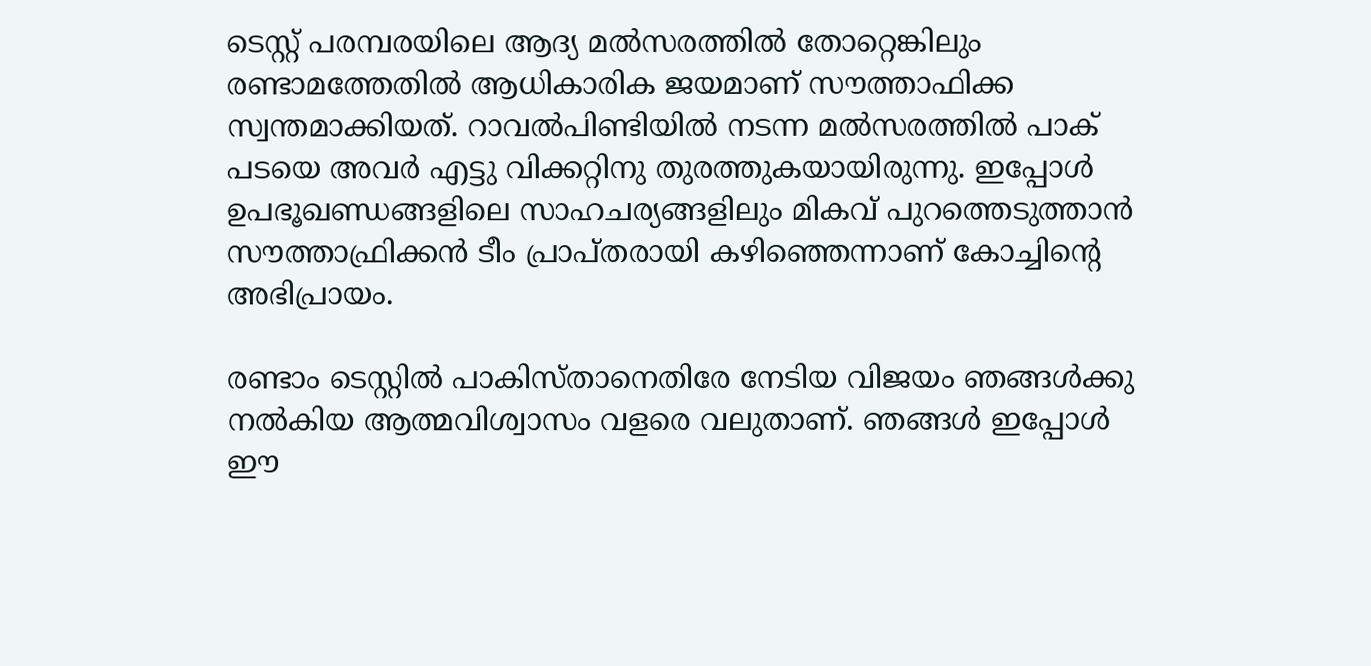ടെസ്റ്റ് പരമ്പരയിലെ ആദ്യ മല്‍സരത്തില്‍ തോറ്റെങ്കിലും രണ്ടാമത്തേതില്‍ ആധികാരിക ജയമാണ് സൗത്താഫിക്ക സ്വന്തമാക്കിയത്. റാവല്‍പിണ്ടിയില്‍ നടന്ന മല്‍സരത്തില്‍ പാക് പടയെ അവര്‍ എട്ടു വിക്കറ്റിനു തുരത്തുകയായിരുന്നു. ഇപ്പോള്‍ ഉപഭൂഖണ്ഡങ്ങളിലെ സാഹചര്യങ്ങളിലും മികവ് പുറത്തെടുത്താന്‍ സൗത്താഫ്രിക്കന്‍ ടീം പ്രാപ്തരായി കഴിഞ്ഞെന്നാണ് കോച്ചിന്റെ അഭിപ്രായം.

രണ്ടാം ടെസ്റ്റില്‍ പാകിസ്താനെതിരേ നേടിയ വിജയം ഞങ്ങള്‍ക്കു നല്‍കിയ ആത്മവിശ്വാസം വളരെ വലുതാണ്. ഞങ്ങള്‍ ഇപ്പോള്‍ ഈ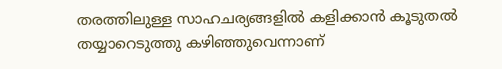തരത്തിലുള്ള സാഹചര്യങ്ങളില്‍ കളിക്കാന്‍ കൂടുതല്‍ തയ്യാറെടുത്തു കഴിഞ്ഞുവെന്നാണ്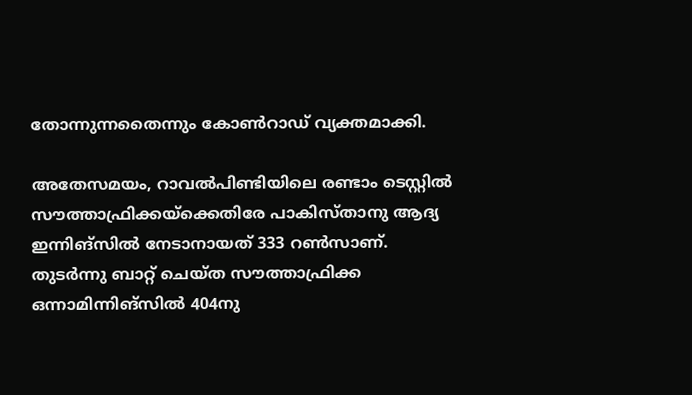തോന്നുന്നതൈന്നും കോണ്‍റാഡ് വ്യക്തമാക്കി.

അതേസമയം, റാവല്‍പിണ്ടിയിലെ രണ്ടാം ടെസ്റ്റില്‍ സൗത്താഫ്രിക്കയ്‌ക്കെതിരേ പാകിസ്താനു ആദ്യ ഇന്നിങ്‌സില്‍ നേടാനായത് 333 റണ്‍സാണ്. തുടര്‍ന്നു ബാറ്റ് ചെയ്ത സൗത്താഫ്രിക്ക ഒന്നാമിന്നിങ്‌സില്‍ 404നു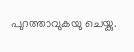പുറത്താവുകയു ചെയ്കു.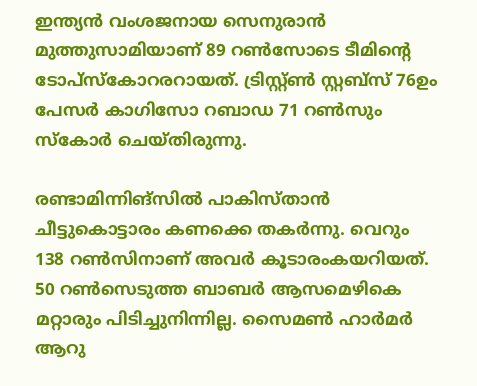ഇന്ത്യന്‍ വംശജനായ സെനുരാന്‍ മുത്തുസാമിയാണ് 89 റണ്‍സോടെ ടീമിന്റെ ടോപ്‌സ്‌കോറരറായത്. ട്രിസ്റ്റ്ണ്‍ സ്റ്റബ്‌സ് 76ഉം പേസര്‍ കാഗിസോ റബാഡ 71 റണ്‍സും സ്‌കോര്‍ ചെയ്തിരുന്നു.

രണ്ടാമിന്നിങ്‌സില്‍ പാകിസ്താന്‍ ചീട്ടുകൊട്ടാരം കണക്കെ തകര്‍ന്നു. വെറും 138 റണ്‍സിനാണ് അവര്‍ കൂടാരംകയറിയത്. 50 റണ്‍സെടുത്ത ബാബര്‍ ആസമെഴികെ മറ്റാരും പിടിച്ചുനിന്നില്ല. സൈമണ്‍ ഹാര്‍മര്‍ ആറു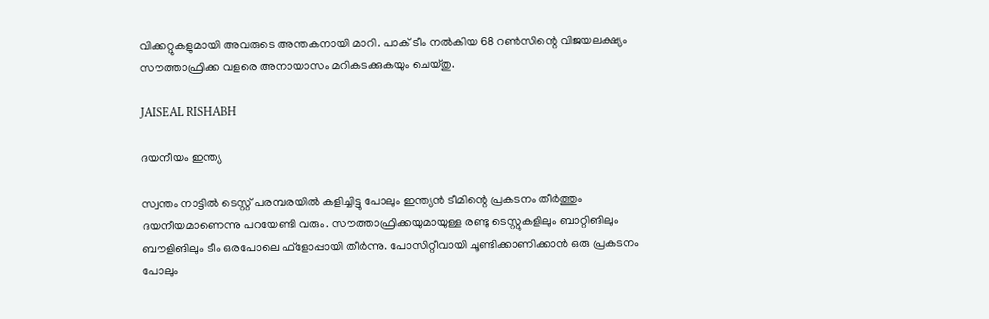വിക്കറ്റുകളുമായി അവരുടെ അന്തകനായി മാറി. പാക് ടീം നല്‍കിയ 68 റണ്‍സിന്റെ വിജയലക്ഷ്യം സൗത്താഫ്രിക്ക വളരെ അനായാസം മറികടക്കുകയും ചെയ്തു.

JAISEAL RISHABH

ദയനീയം ഇന്ത്യ

സ്വന്തം നാട്ടില്‍ ടെസ്റ്റ് പരമ്പരയില്‍ കളിച്ചിട്ടു പോലും ഇന്ത്യന്‍ ടീമിന്റെ പ്രകടനം തീര്‍ത്തും ദയനീയമാണെന്നു പറയേണ്ടി വരും. സൗത്താഫ്രിക്കയുമായുള്ള രണ്ടു ടെസ്റ്റുകളിലും ബാറ്റിങിലും ബൗളിങിലും ടീം ഒരപോലെ ഫ്‌ളോപ്പായി തീര്‍ന്നു. പോസിറ്റീവായി ചൂണ്ടിക്കാണിക്കാന്‍ ഒരു പ്രകടനം പോലും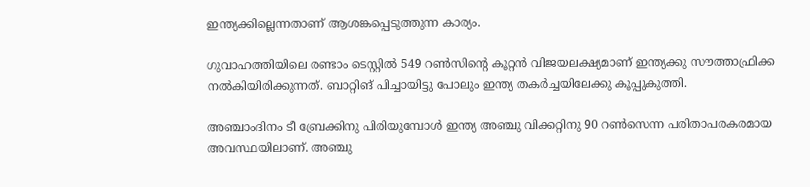ഇന്ത്യക്കില്ലെന്നതാണ് ആശങ്കപ്പെടുത്തുന്ന കാര്യം.

ഗുവാഹത്തിയിലെ രണ്ടാം ടെസ്റ്റില്‍ 549 റണ്‍സിന്റെ കൂറ്റന്‍ വിജയലക്ഷ്യമാണ് ഇന്ത്യക്കു സൗത്താഫ്രിക്ക നല്‍കിയിരിക്കുന്നത്. ബാറ്റിങ് പിച്ചായിട്ടു പോലും ഇന്ത്യ തകര്‍ച്ചയിലേക്കു കൂപ്പുകുത്തി.

അഞ്ചാംദിനം ടീ ബ്രേക്കിനു പിരിയുമ്പോള്‍ ഇന്ത്യ അഞ്ചു വിക്കറ്റിനു 90 റണ്‍സെന്ന പരിതാപരകരമായ അവസ്ഥയിലാണ്. അഞ്ചു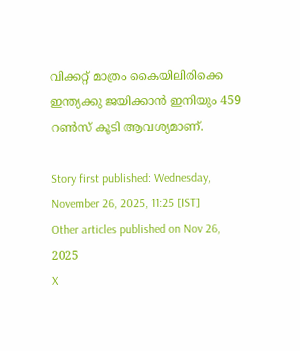വിക്കറ്റ് മാത്രം കൈയിലിരിക്കെ ഇന്ത്യക്കു ജയിക്കാന്‍ ഇനിയും 459 റണ്‍സ് കൂടി ആവശ്യമാണ്.

Story first published: Wednesday, November 26, 2025, 11:25 [IST]
Other articles published on Nov 26, 2025
X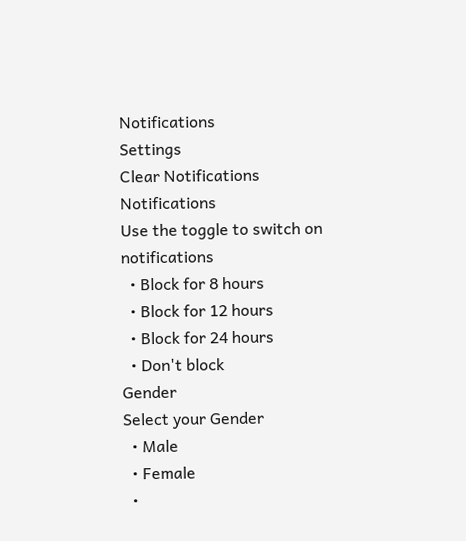Notifications
Settings
Clear Notifications
Notifications
Use the toggle to switch on notifications
  • Block for 8 hours
  • Block for 12 hours
  • Block for 24 hours
  • Don't block
Gender
Select your Gender
  • Male
  • Female
  •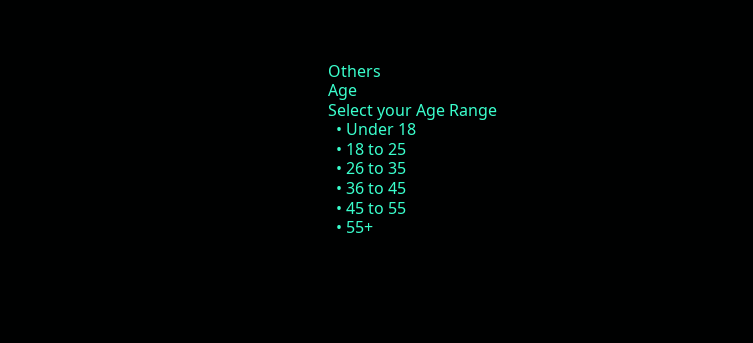Others
Age
Select your Age Range
  • Under 18
  • 18 to 25
  • 26 to 35
  • 36 to 45
  • 45 to 55
  • 55+